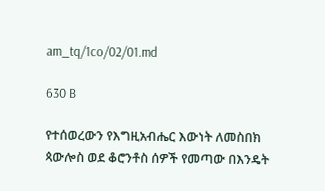am_tq/1co/02/01.md

630 B

የተሰወረውን የእግዚአብሔር እውነት ለመስበክ ጳውሎስ ወደ ቆሮንቶስ ሰዎች የመጣው በእንዴት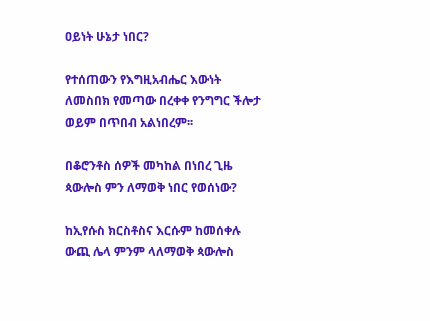ዐይነት ሁኔታ ነበር?

የተሰጠውን የእግዚአብሔር እውነት ለመስበክ የመጣው በረቀቀ የንግግር ችሎታ ወይም በጥበብ አልነበረም፡፡

በቆሮንቶስ ሰዎች መካከል በነበረ ጊዜ ጳውሎስ ምን ለማወቅ ነበር የወሰነው?

ከኢየሱስ ክርስቶስና እርሱም ከመሰቀሉ ውጪ ሌላ ምንም ላለማወቅ ጳውሎስ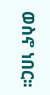ወስኖ ነበር፡፡